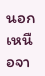นอกเหนือจา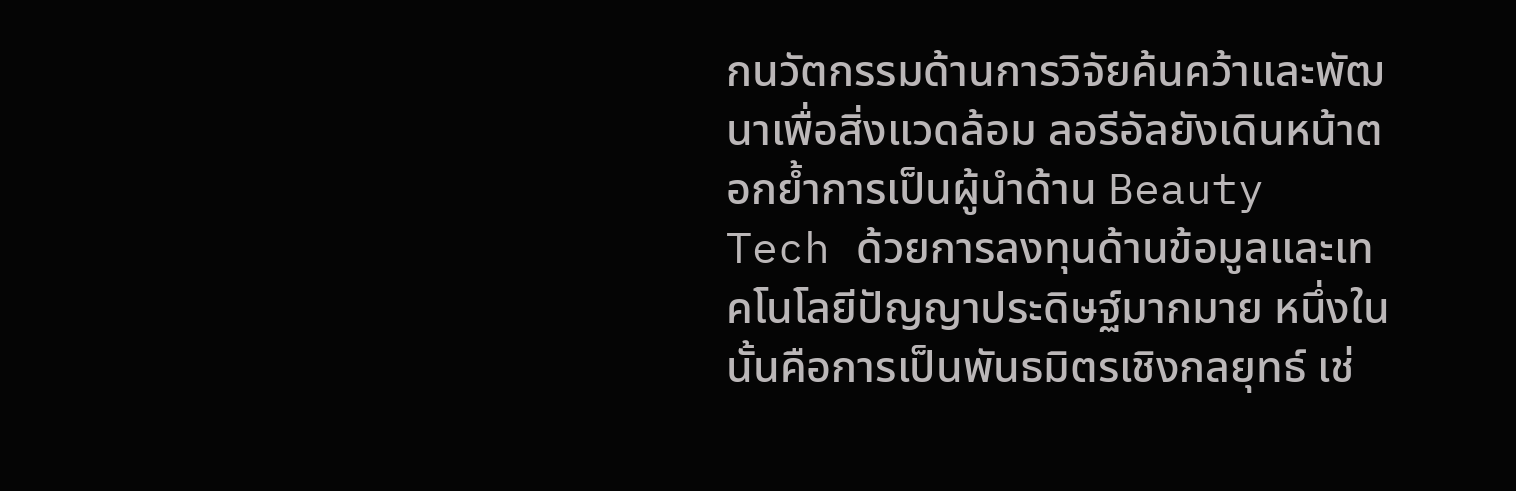กนวัตกรรมด้านการวิจัยค้นคว้าและพัฒนาเพื่อสิ่งแวดล้อม ลอรีอัลยังเดินหน้าตอกย้ำการเป็นผู้นำด้าน Beauty Tech ด้วยการลงทุนด้านข้อมูลและเทคโนโลยีปัญญาประดิษฐ์มากมาย หนึ่งในนั้นคือการเป็นพันธมิตรเชิงกลยุทธ์ เช่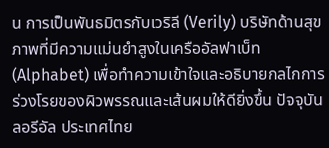น การเป็นพันธมิตรกับเวริลี (Verily) บริษัทด้านสุขภาพที่มีความแม่นยำสูงในเครืออัลฟาเบ็ท (Alphabet) เพื่อทำความเข้าใจและอธิบายกลไกการร่วงโรยของผิวพรรณและเส้นผมให้ดียิ่งขึ้น ปัจจุบัน ลอรีอัล ประเทศไทย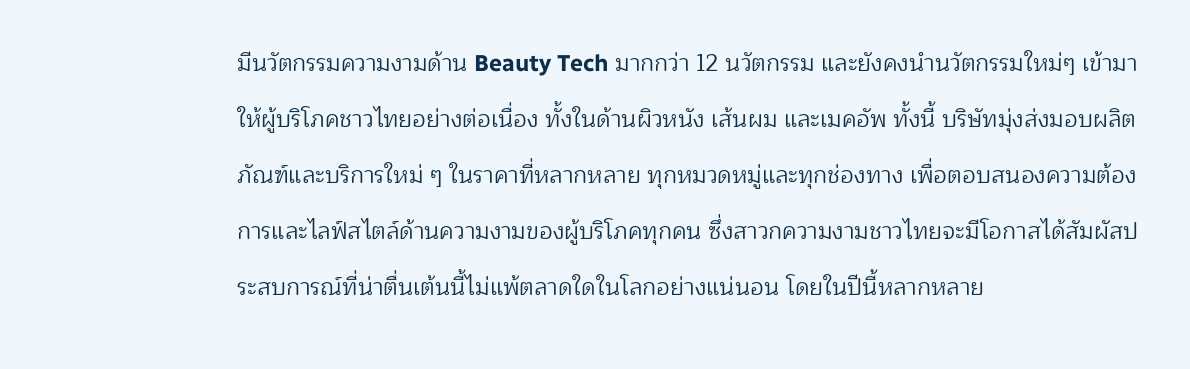มีนวัตกรรมความงามด้าน Beauty Tech มากกว่า 12 นวัตกรรม และยังคงนำนวัตกรรมใหม่ๆ เข้ามาให้ผู้บริโภคชาวไทยอย่างต่อเนื่อง ทั้งในด้านผิวหนัง เส้นผม และเมคอัพ ทั้งนี้ บริษัทมุ่งส่งมอบผลิตภัณฑ์และบริการใหม่ ๆ ในราคาที่หลากหลาย ทุกหมวดหมู่และทุกช่องทาง เพื่อตอบสนองความต้องการและไลฟ์สไตล์ด้านความงามของผู้บริโภคทุกคน ซึ่งสาวกความงามชาวไทยจะมีโอกาสได้สัมผัสประสบการณ์ที่น่าตื่นเต้นนี้ไม่แพ้ตลาดใดในโลกอย่างแน่นอน โดยในปีนี้หลากหลาย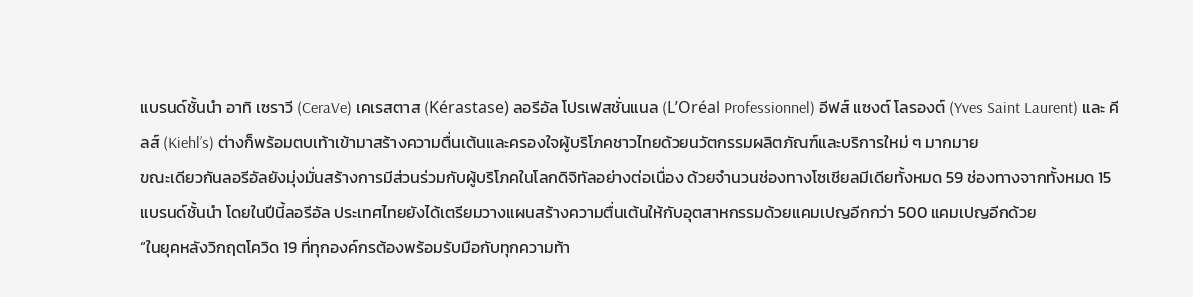แบรนด์ชั้นนำ อาทิ เซราวี (CeraVe) เคเรสตาส (Kérastase) ลอรีอัล โปรเฟสชั่นแนล (L’Oréal Professionnel) อีฟส์ แซงต์ โลรองต์ (Yves Saint Laurent) และ คีลส์ (Kiehl’s) ต่างก็พร้อมตบเท้าเข้ามาสร้างความตื่นเต้นและครองใจผู้บริโภคชาวไทยด้วยนวัตกรรมผลิตภัณฑ์และบริการใหม่ ๆ มากมาย
ขณะเดียวกันลอรีอัลยังมุ่งมั่นสร้างการมีส่วนร่วมกับผู้บริโภคในโลกดิจิทัลอย่างต่อเนื่อง ด้วยจำนวนช่องทางโซเชียลมีเดียทั้งหมด 59 ช่องทางจากทั้งหมด 15 แบรนด์ชั้นนำ โดยในปีนี้ลอรีอัล ประเทศไทยยังได้เตรียมวางแผนสร้างความตื่นเต้นให้กับอุตสาหกรรมด้วยแคมเปญอีกกว่า 500 แคมเปญอีกด้วย
“ในยุคหลังวิกฤตโควิด 19 ที่ทุกองค์กรต้องพร้อมรับมือกับทุกความท้า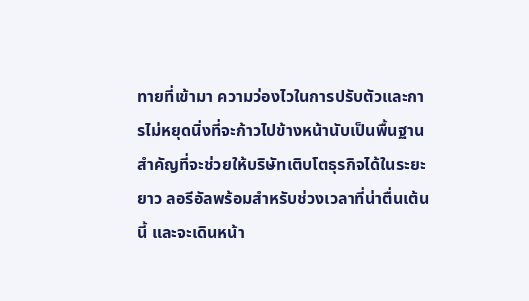ทายที่เข้ามา ความว่องไวในการปรับตัวและการไม่หยุดนิ่งที่จะก้าวไปข้างหน้านับเป็นพื้นฐานสำคัญที่จะช่วยให้บริษัทเติบโตธุรกิจได้ในระยะยาว ลอรีอัลพร้อมสำหรับช่วงเวลาที่น่าตื่นเต้นนี้ และจะเดินหน้า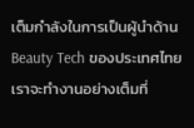เต็มกำลังในการเป็นผู้นำด้าน Beauty Tech ของประเทศไทย เราจะทำงานอย่างเต็มที่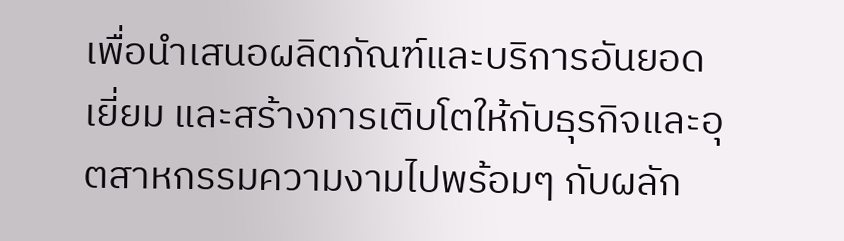เพื่อนำเสนอผลิตภัณฑ์และบริการอันยอดเยี่ยม และสร้างการเติบโตให้กับธุรกิจและอุตสาหกรรมความงามไปพร้อมๆ กับผลัก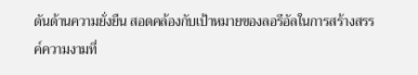ดันด้านความยั่งยืน สอดคล้องกับเป้าหมายของลอรีอัลในการสร้างสรรค์ความงามที่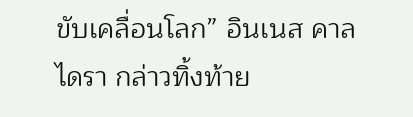ขับเคลื่อนโลก” อินเนส คาลไดรา กล่าวทิ้งท้าย